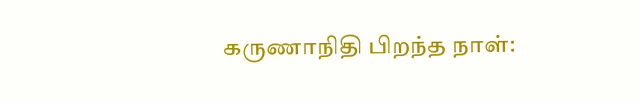கருணாநிதி பிறந்த நாள்: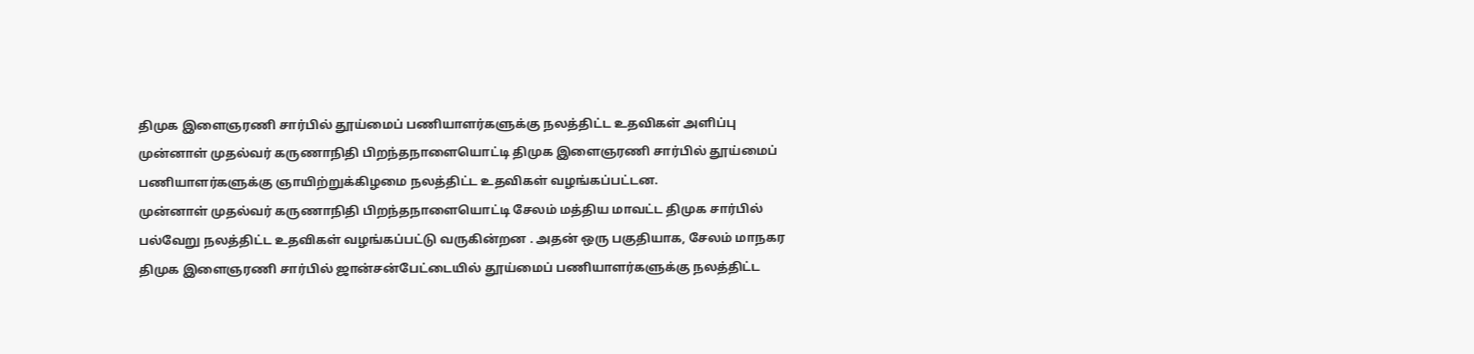திமுக இளைஞரணி சார்பில் தூய்மைப் பணியாளர்களுக்கு நலத்திட்ட உதவிகள் அளிப்பு
முன்னாள் முதல்வர் கருணாநிதி பிறந்தநாளையொட்டி திமுக இளைஞரணி சார்பில் தூய்மைப் பணியாளர்களுக்கு ஞாயிற்றுக்கிழமை நலத்திட்ட உதவிகள் வழங்கப்பட்டன.
முன்னாள் முதல்வர் கருணாநிதி பிறந்தநாளையொட்டி சேலம் மத்திய மாவட்ட திமுக சார்பில் பல்வேறு நலத்திட்ட உதவிகள் வழங்கப்பட்டு வருகின்றன . அதன் ஒரு பகுதியாக, சேலம் மாநகர திமுக இளைஞரணி சார்பில் ஜான்சன்பேட்டையில் தூய்மைப் பணியாளர்களுக்கு நலத்திட்ட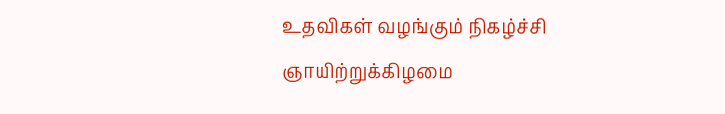உதவிகள் வழங்கும் நிகழ்ச்சி ஞாயிற்றுக்கிழமை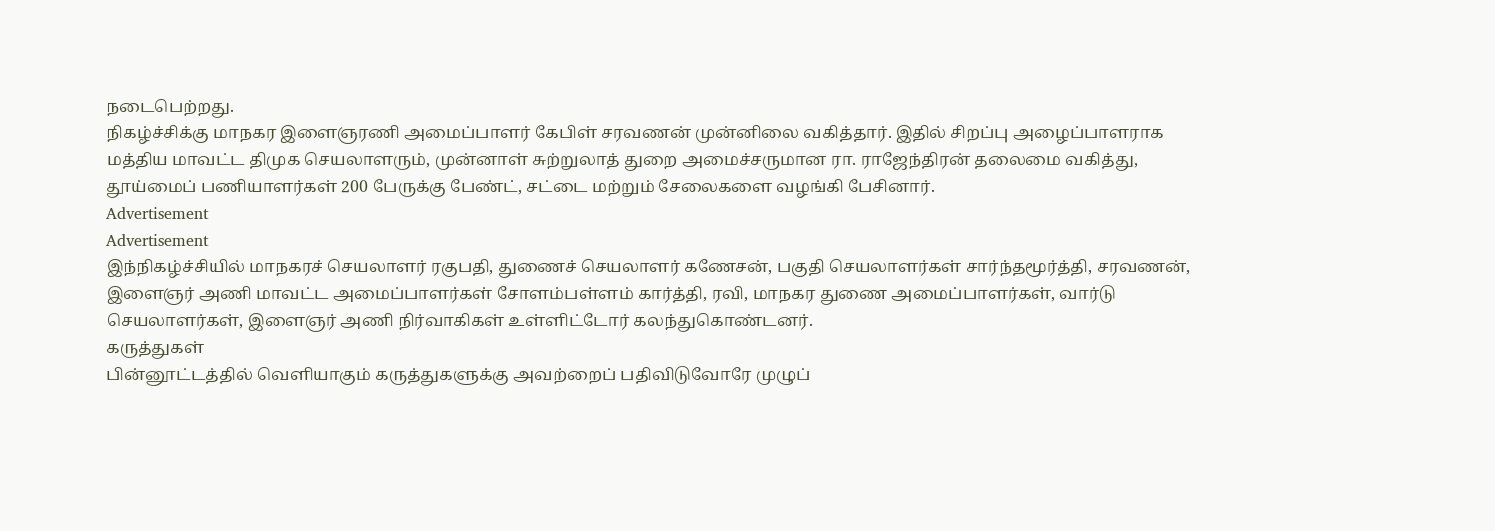நடைபெற்றது.
நிகழ்ச்சிக்கு மாநகர இளைஞரணி அமைப்பாளர் கேபிள் சரவணன் முன்னிலை வகித்தார். இதில் சிறப்பு அழைப்பாளராக மத்திய மாவட்ட திமுக செயலாளரும், முன்னாள் சுற்றுலாத் துறை அமைச்சருமான ரா. ராஜேந்திரன் தலைமை வகித்து, தூய்மைப் பணியாளர்கள் 200 பேருக்கு பேண்ட், சட்டை மற்றும் சேலைகளை வழங்கி பேசினார்.
Advertisement
Advertisement
இந்நிகழ்ச்சியில் மாநகரச் செயலாளர் ரகுபதி, துணைச் செயலாளர் கணேசன், பகுதி செயலாளர்கள் சார்ந்தமூர்த்தி, சரவணன், இளைஞர் அணி மாவட்ட அமைப்பாளர்கள் சோளம்பள்ளம் கார்த்தி, ரவி, மாநகர துணை அமைப்பாளர்கள், வார்டு செயலாளர்கள், இளைஞர் அணி நிர்வாகிகள் உள்ளிட்டோர் கலந்துகொண்டனர்.
கருத்துகள்
பின்னூட்டத்தில் வெளியாகும் கருத்துகளுக்கு அவற்றைப் பதிவிடுவோரே முழுப்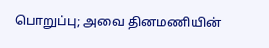பொறுப்பு; அவை தினமணியின்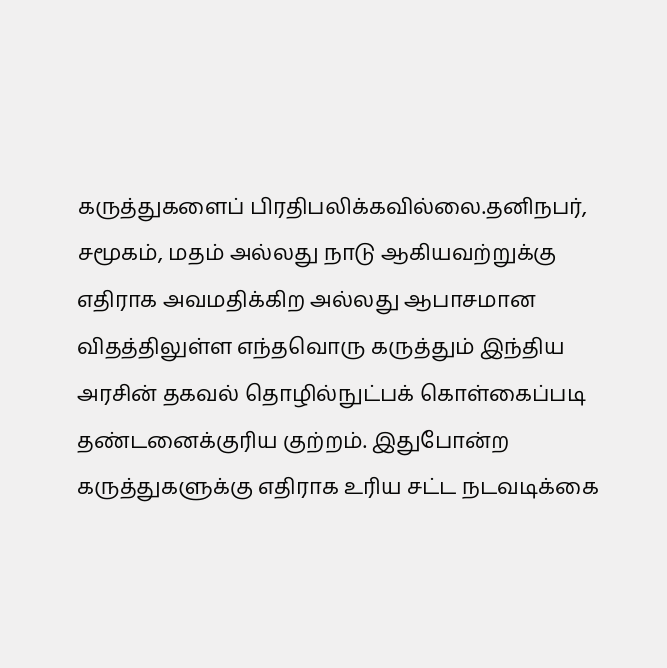கருத்துகளைப் பிரதிபலிக்கவில்லை.தனிநபர், சமூகம், மதம் அல்லது நாடு ஆகியவற்றுக்கு எதிராக அவமதிக்கிற அல்லது ஆபாசமான விதத்திலுள்ள எந்தவொரு கருத்தும் இந்திய அரசின் தகவல் தொழில்நுட்பக் கொள்கைப்படி தண்டனைக்குரிய குற்றம். இதுபோன்ற கருத்துகளுக்கு எதிராக உரிய சட்ட நடவடிக்கை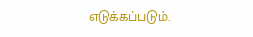எடுக்கப்படும்.